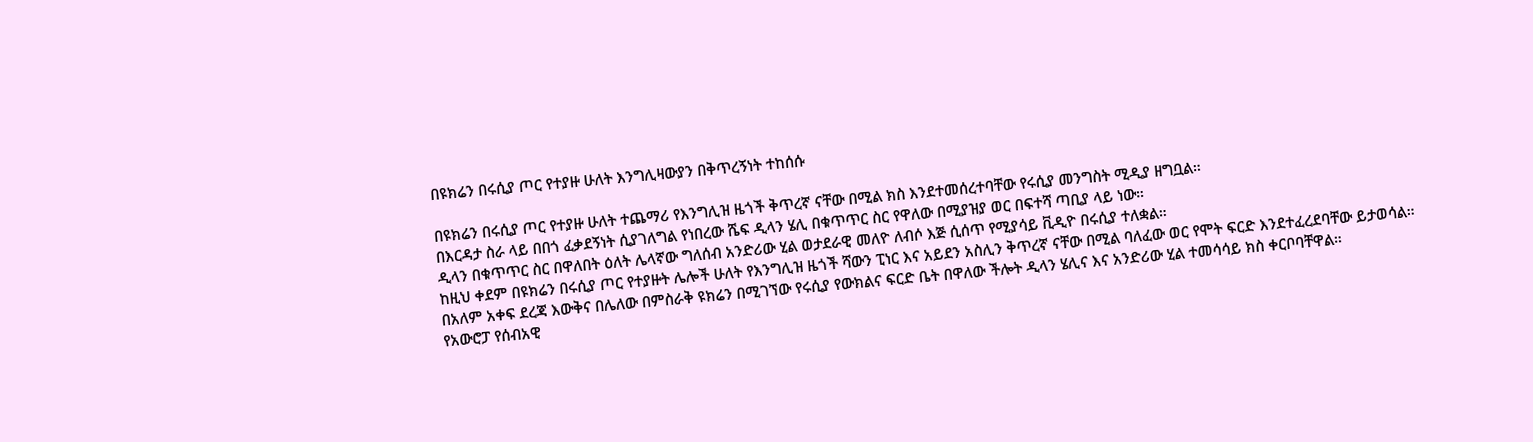በዩክሬን በሩሲያ ጦር የተያዙ ሁለት እንግሊዛውያን በቅጥረኝነት ተከሰሱ

በዩክሬን በሩሲያ ጦር የተያዙ ሁለት ተጨማሪ የእንግሊዝ ዜጎች ቅጥረኛ ናቸው በሚል ክስ እንደተመሰረተባቸው የሩሲያ መንግስት ሚዲያ ዘግቧል።
በእርዳታ ስራ ላይ በበጎ ፈቃደኝነት ሲያገለግል የነበረው ሼፍ ዲላን ሄሊ በቁጥጥር ስር የዋለው በሚያዝያ ወር በፍተሻ ጣቢያ ላይ ነው።
ዲላን በቁጥጥር ስር በዋለበት ዕለት ሌላኛው ግለሰብ አንድሪው ሂል ወታደራዊ መለዮ ለብሶ እጅ ሲሰጥ የሚያሳይ ቪዲዮ በሩሲያ ተለቋል።
ከዚህ ቀደም በዩክሬን በሩሲያ ጦር የተያዙት ሌሎች ሁለት የእንግሊዝ ዜጎች ሻውን ፒነር እና አይደን አስሊን ቅጥረኛ ናቸው በሚል ባለፈው ወር የሞት ፍርድ እንደተፈረደባቸው ይታወሳል።
በአለም አቀፍ ደረጃ እውቅና በሌለው በምስራቅ ዩክሬን በሚገኘው የሩሲያ የውክልና ፍርድ ቤት በዋለው ችሎት ዲላን ሄሊና እና አንድሪው ሂል ተመሳሳይ ክስ ቀርቦባቸዋል።
የአውሮፓ የሰብአዊ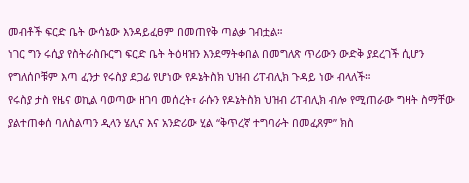መብቶች ፍርድ ቤት ውሳኔው እንዳይፈፀም በመጠየቅ ጣልቃ ገብቷል።
ነገር ግን ሩሲያ የስትራስቡርግ ፍርድ ቤት ትዕዛዝን እንደማትቀበል በመግለጽ ጥሪውን ውድቅ ያደረገች ሲሆን የግለሰቦቹም እጣ ፈንታ የሩስያ ደጋፊ የሆነው የዶኔትስክ ህዝብ ሪፐብሊክ ጉዳይ ነው ብላለች።
የሩስያ ታስ የዜና ወኪል ባወጣው ዘገባ መሰረት፣ ራሱን የዶኔትስክ ህዝብ ሪፐብሊክ ብሎ የሚጠራው ግዛት ስማቸው ያልተጠቀሰ ባለስልጣን ዲላን ሄሊና እና አንድሪው ሂል “ቅጥረኛ ተግባራት በመፈጸም” ክስ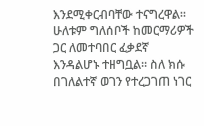እንደሚቀርብባቸው ተናግረዋል።
ሁለቱም ግለሰቦች ከመርማሪዎች ጋር ለመተባበር ፈቃደኛ እንዳልሆኑ ተዘግቧል። ስለ ክሱ በገለልተኛ ወገን የተረጋገጠ ነገር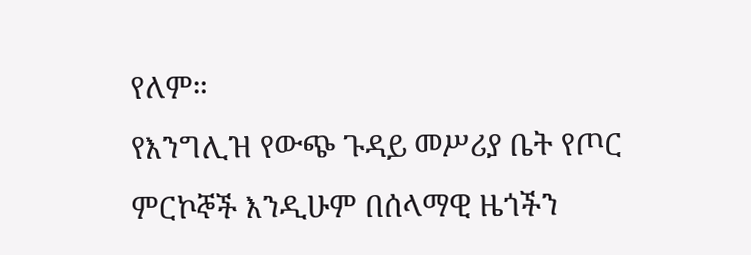የለም።
የእንግሊዝ የውጭ ጉዳይ መሥሪያ ቤት የጦር ምርኮኞች እንዲሁም በሰላማዊ ዜጎችን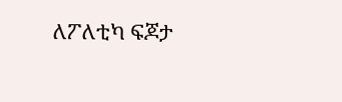ለፖለቲካ ፍጆታ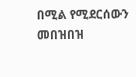በሚል የሚደርሰውን መበዝበዝ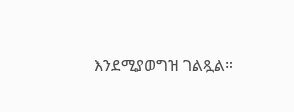እንደሚያወግዝ ገልጿል።